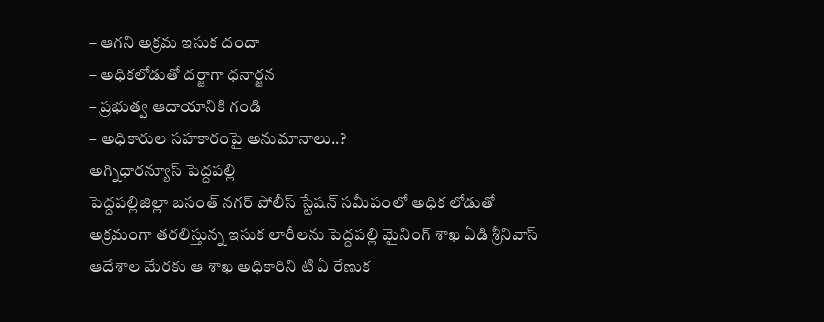– ఆగని అక్రమ ఇసుక దందా
– అధికలోడుతో దర్జాగా ధనార్జన
– ప్రభుత్వ ఆదాయానికి గండి
– అధికారుల సహకారంపై అనుమానాలు..?
అగ్నిధారన్యూస్ పెద్దపల్లి
పెద్దపల్లిజిల్లా బసంత్ నగర్ పోలీస్ స్టేషన్ సమీపంలో అధిక లోడుతో అక్రమంగా తరలిస్తున్న ఇసుక లారీలను పెద్దపల్లి మైనింగ్ శాఖ ఏడి శ్రీనివాస్ ఆదేశాల మేరకు ఆ శాఖ అధికారిని టి ఏ రేణుక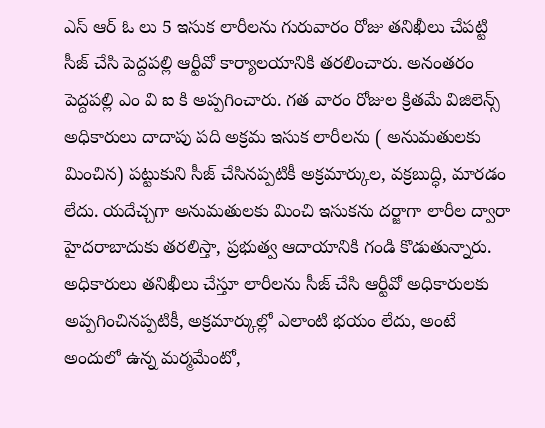ఎస్ ఆర్ ఓ లు 5 ఇసుక లారీలను గురువారం రోజు తనిఖీలు చేపట్టి సీజ్ చేసి పెద్దపల్లి ఆర్టీవో కార్యాలయానికి తరలించారు. అనంతరం పెద్దపల్లి ఎం వి ఐ కి అప్పగించారు. గత వారం రోజుల క్రితమే విజిలెన్స్ అధికారులు దాదాపు పది అక్రమ ఇసుక లారీలను ( అనుమతులకు మించిన) పట్టుకుని సీజ్ చేసినప్పటికీ అక్రమార్కుల, వక్రబుద్ధి, మారడం లేదు. యదేచ్చగా అనుమతులకు మించి ఇసుకను దర్జాగా లారీల ద్వారా హైదరాబాదుకు తరలిస్తా, ప్రభుత్వ ఆదాయానికి గండి కొడుతున్నారు. అధికారులు తనిఖీలు చేస్తూ లారీలను సీజ్ చేసి ఆర్టీవో అధికారులకు అప్పగించినప్పటికీ, అక్రమార్కుల్లో ఎలాంటి భయం లేదు, అంటే అందులో ఉన్న మర్మమేంటో,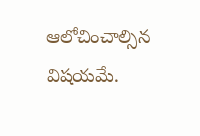ఆలోచించాల్సిన విషయమే.